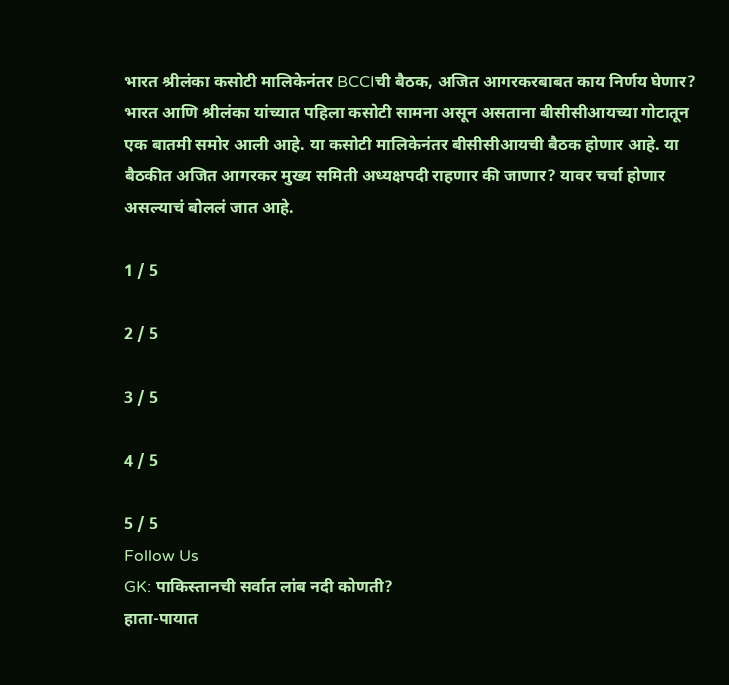भारत श्रीलंका कसोटी मालिकेनंतर BCCIची बैठक, अजित आगरकरबाबत काय निर्णय घेणार?
भारत आणि श्रीलंका यांच्यात पहिला कसोटी सामना असून असताना बीसीसीआयच्या गोटातून एक बातमी समोर आली आहे. या कसोटी मालिकेनंतर बीसीसीआयची बैठक होणार आहे. या बैठकीत अजित आगरकर मुख्य समिती अध्यक्षपदी राहणार की जाणार? यावर चर्चा होणार असल्याचं बोललं जात आहे.

1 / 5

2 / 5

3 / 5

4 / 5

5 / 5
Follow Us
GK: पाकिस्तानची सर्वात लांब नदी कोणती?
हाता-पायात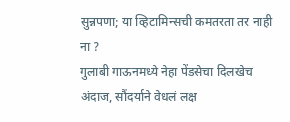सुन्नपणा; या व्हिटामिन्सची कमतरता तर नाही ना ?
गुलाबी गाऊनमध्ये नेहा पेंडसेचा दिलखेच अंदाज, सौंदर्याने वेधलं लक्ष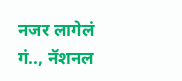नजर लागेलं गं.., नॅशनल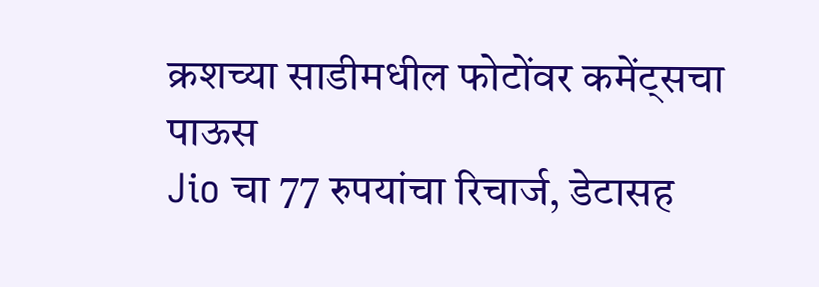क्रशच्या साडीमधील फोटोंवर कमेंट्सचा पाऊस
Jio चा 77 रुपयांचा रिचार्ज, डेटासह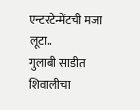एन्टरटेन्मेंटची मजा लूटा..
गुलाबी साडीत शिवालीचा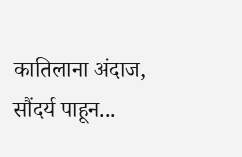कातिलाना अंदाज, सौंदर्य पाहून...